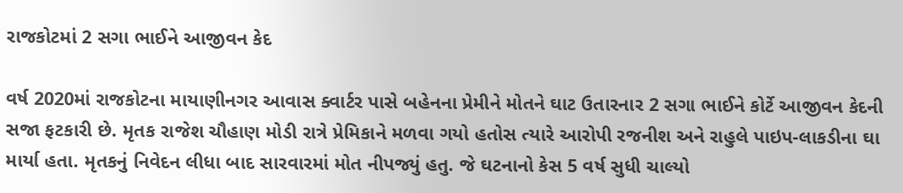રાજકોટમાં 2 સગા ભાઈને આજીવન કેદ

વર્ષ 2020માં રાજકોટના માયાણીનગર આવાસ ક્વાર્ટર પાસે બહેનના પ્રેમીને મોતને ઘાટ ઉતારનાર 2 સગા ભાઈને કોર્ટે આજીવન કેદની સજા ફટકારી છે. મૃતક રાજેશ ચૌહાણ મોડી રાત્રે પ્રેમિકાને મળવા ગયો હતોસ ત્યારે આરોપી રજનીશ અને રાહુલે પાઇપ-લાકડીના ઘા માર્યા હતા. મૃતકનું નિવેદન લીધા બાદ સારવારમાં મોત નીપજ્યું હતુ. જે ઘટનાનો કેસ 5 વર્ષ સુધી ચાલ્યો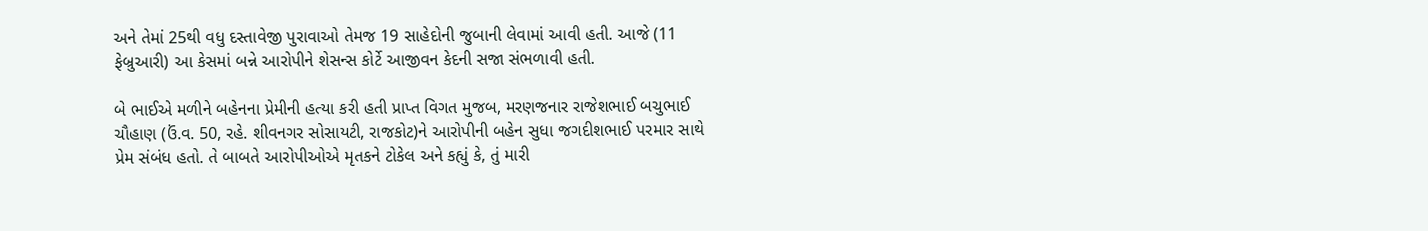અને તેમાં 25થી વધુ દસ્તાવેજી પુરાવાઓ તેમજ 19 સાહેદોની જુબાની લેવામાં આવી હતી. આજે (11 ફેબ્રુઆરી) આ કેસમાં બન્ને આરોપીને શેસન્સ કોર્ટે આજીવન કેદની સજા સંભળાવી હતી.

બે ભાઈએ મળીને બહેનના પ્રેમીની હત્યા કરી હતી પ્રાપ્ત વિગત મુજબ, મરણજનાર રાજેશભાઈ બચુભાઈ ચૌહાણ (ઉં.વ. 50, રહે. શીવનગર સોસાયટી, રાજકોટ)ને આરોપીની બહેન સુધા જગદીશભાઈ પરમાર સાથે પ્રેમ સંબંધ હતો. તે બાબતે આરોપીઓએ મૃતકને ટોકેલ અને કહ્યું કે, તું મારી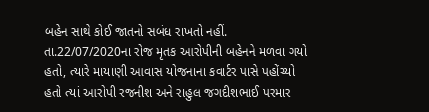બહેન સાથે કોઈ જાતનો સબંધ રાખતો નહીં. તા.22/07/2020ના રોજ મૃતક આરોપીની બહેનને મળવા ગયો હતો, ત્યારે માયાણી આવાસ યોજનાના કવાર્ટર પાસે પહોંચ્યો હતો ત્યાં આરોપી રજનીશ અને રાહુલ જગદીશભાઈ પરમાર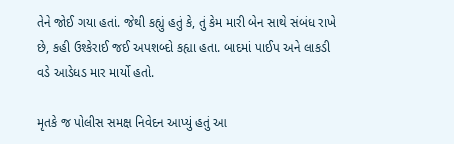તેને જોઈ ગયા હતાં. જેથી કહ્યું હતું કે, તું કેમ મારી બેન સાથે સંબંધ રાખે છે, કહી ઉશ્કેરાઈ જઈ અપશબ્દો કહ્યા હતા. બાદમાં પાઈપ અને લાકડી વડે આડેધડ માર માર્યો હતો.

મૃતકે જ પોલીસ સમક્ષ નિવેદન આપ્યું હતું આ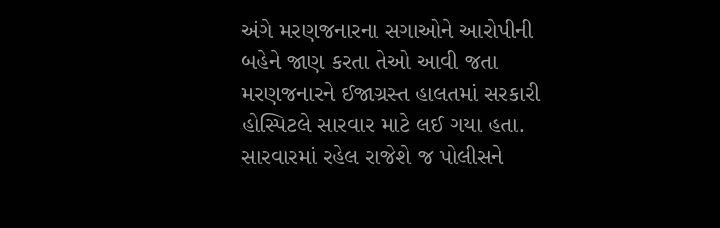અંગે મરણજનારના સગાઓને આરોપીની બહેને જાણ કરતા તેઓ આવી જતા મરણજનારને ઈજાગ્રસ્ત હાલતમાં સરકારી હોસ્પિટલે સારવાર માટે લઈ ગયા હતા. સારવારમાં રહેલ રાજેશે જ પોલીસને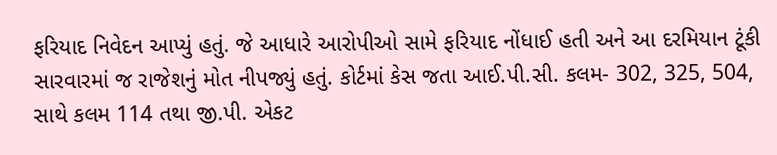ફરિયાદ નિવેદન આપ્યું હતું. જે આધારે આરોપીઓ સામે ફરિયાદ નોંધાઈ હતી અને આ દરમિયાન ટૂંકી સારવારમાં જ રાજેશનું મોત નીપજ્યું હતું. કોર્ટમાં કેસ જતા આઈ.પી.સી. કલમ- 302, 325, 504, સાથે કલમ 114 તથા જી.પી. એકટ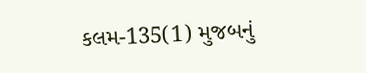કલમ-135(1) મુજબનું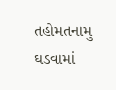તહોમતનામુ ઘડવામાં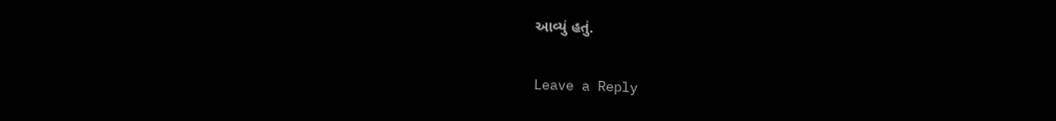આવ્યું હતું.

Leave a Reply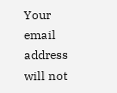Your email address will not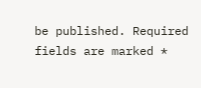be published. Required fields are marked *